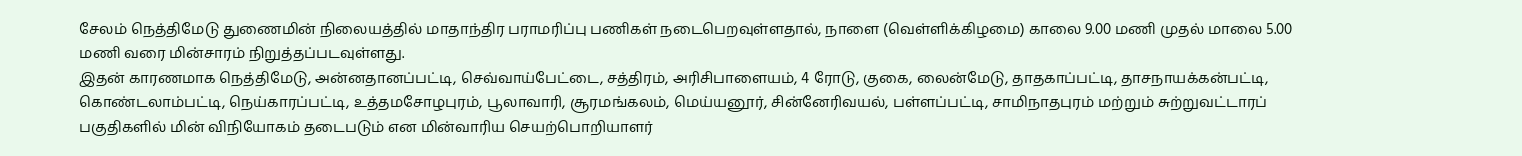சேலம் நெத்திமேடு துணைமின் நிலையத்தில் மாதாந்திர பராமரிப்பு பணிகள் நடைபெறவுள்ளதால், நாளை (வெள்ளிக்கிழமை) காலை 9.00 மணி முதல் மாலை 5.00 மணி வரை மின்சாரம் நிறுத்தப்படவுள்ளது.
இதன் காரணமாக நெத்திமேடு, அன்னதானப்பட்டி, செவ்வாய்பேட்டை, சத்திரம், அரிசிபாளையம், 4 ரோடு, குகை, லைன்மேடு, தாதகாப்பட்டி, தாசநாயக்கன்பட்டி, கொண்டலாம்பட்டி, நெய்காரப்பட்டி, உத்தமசோழபுரம், பூலாவாரி, சூரமங்கலம், மெய்யனூர், சின்னேரிவயல், பள்ளப்பட்டி, சாமிநாதபுரம் மற்றும் சுற்றுவட்டாரப் பகுதிகளில் மின் விநியோகம் தடைபடும் என மின்வாரிய செயற்பொறியாளர்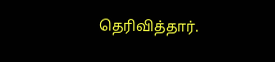தெரிவித்தார்.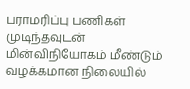பராமரிப்பு பணிகள் முடிந்தவுடன் மின்விநியோகம் மீண்டும் வழக்கமான நிலையில்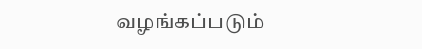வழங்கப்படும்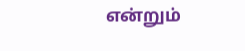என்றும்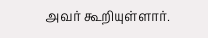அவர் கூறியுள்ளார்.